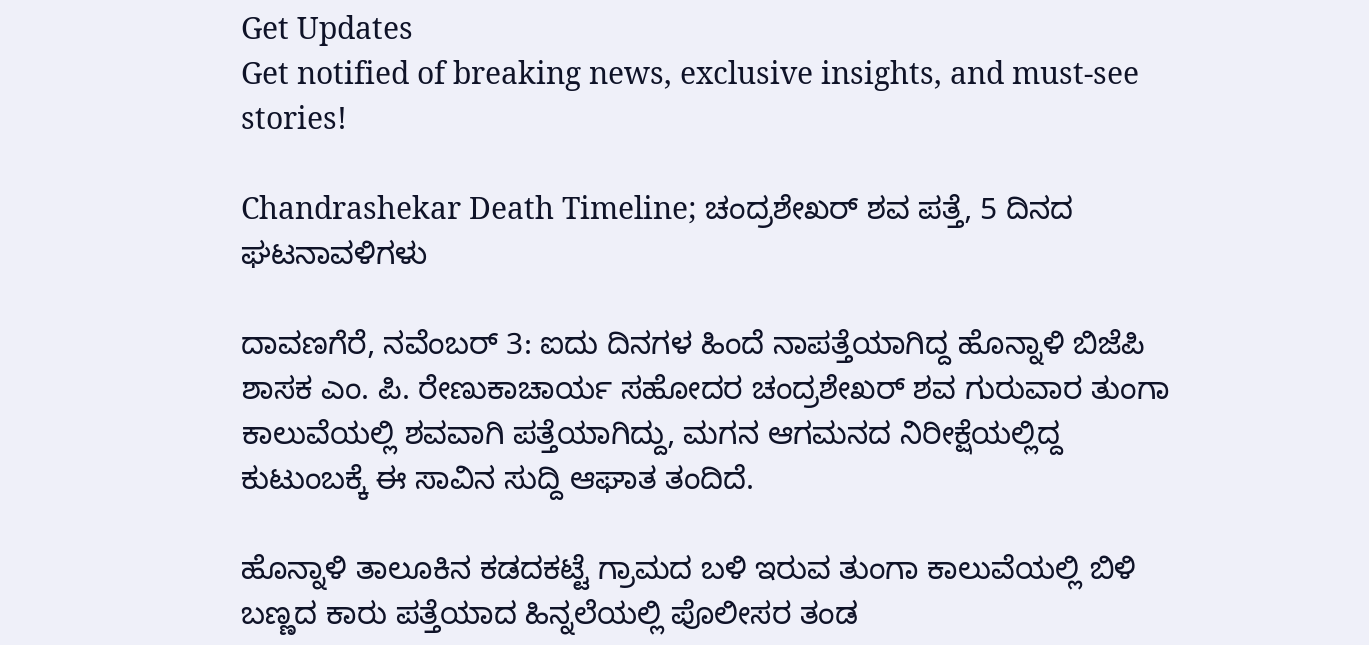Get Updates
Get notified of breaking news, exclusive insights, and must-see stories!

Chandrashekar Death Timeline; ಚಂದ್ರಶೇಖರ್ ಶವ ಪತ್ತೆ, 5 ದಿನದ ಘಟನಾವಳಿಗಳು

ದಾವಣಗೆರೆ, ನವೆಂಬರ್ 3: ಐದು ದಿನಗಳ ಹಿಂದೆ ನಾಪತ್ತೆಯಾಗಿದ್ದ ಹೊನ್ನಾಳಿ ಬಿಜೆಪಿ ಶಾಸಕ ಎಂ. ಪಿ. ರೇಣುಕಾಚಾರ್ಯ ಸಹೋದರ ಚಂದ್ರಶೇಖರ್ ಶವ ಗುರುವಾರ ತುಂಗಾ ಕಾಲುವೆಯಲ್ಲಿ ಶವವಾಗಿ ಪತ್ತೆಯಾಗಿದ್ದು, ಮಗನ ಆಗಮನದ ನಿರೀಕ್ಷೆಯಲ್ಲಿದ್ದ ಕುಟುಂಬಕ್ಕೆ ಈ ಸಾವಿನ ಸುದ್ದಿ ಆಘಾತ ತಂದಿದೆ.

ಹೊನ್ನಾಳಿ ತಾಲೂಕಿನ ಕಡದಕಟ್ಟೆ ಗ್ರಾಮದ ಬಳಿ ಇರುವ ತುಂಗಾ ಕಾಲುವೆಯಲ್ಲಿ ಬಿಳಿ ಬಣ್ಣದ ಕಾರು ಪತ್ತೆಯಾದ ಹಿನ್ನಲೆಯಲ್ಲಿ ಪೊಲೀಸರ ತಂಡ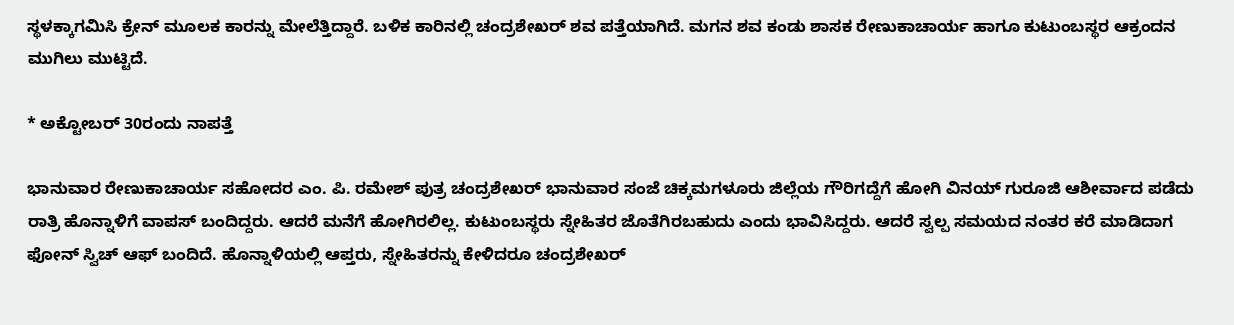ಸ್ಥಳಕ್ಕಾಗಮಿಸಿ ಕ್ರೇನ್‌ ಮೂಲಕ ಕಾರನ್ನು ಮೇಲೆತ್ತಿದ್ದಾರೆ. ಬಳಿಕ ಕಾರಿನಲ್ಲಿ ಚಂದ್ರಶೇಖರ್ ಶವ ಪತ್ತೆಯಾಗಿದೆ. ಮಗನ ಶವ ಕಂಡು ಶಾಸಕ ರೇಣುಕಾಚಾರ್ಯ ಹಾಗೂ ಕುಟುಂಬಸ್ಥರ ಆಕ್ರಂದನ ಮುಗಿಲು ಮುಟ್ಟಿದೆ.

* ಅಕ್ಟೋಬರ್ 30ರಂದು ನಾಪತ್ತೆ

ಭಾನುವಾರ ರೇಣುಕಾಚಾರ್ಯ ಸಹೋದರ ಎಂ. ಪಿ. ರಮೇಶ್ ಪುತ್ರ ಚಂದ್ರಶೇಖರ್ ಭಾನುವಾರ ಸಂಜೆ ಚಿಕ್ಕಮಗಳೂರು ಜಿಲ್ಲೆಯ ಗೌರಿಗದ್ದೆಗೆ ಹೋಗಿ ವಿನಯ್ ಗುರೂಜಿ ಆಶೀರ್ವಾದ ಪಡೆದು ರಾತ್ರಿ ಹೊನ್ನಾಳಿಗೆ ವಾಪಸ್‌ ಬಂದಿದ್ದರು. ಆದರೆ ಮನೆಗೆ ಹೋಗಿರಲಿಲ್ಲ. ಕುಟುಂಬಸ್ಥರು ಸ್ನೇಹಿತರ ಜೊತೆಗಿರಬಹುದು ಎಂದು ಭಾವಿಸಿದ್ದರು. ಆದರೆ ಸ್ವಲ್ಪ ಸಮಯದ ನಂತರ ಕರೆ ಮಾಡಿದಾಗ ಫೋನ್ ಸ್ವಿಚ್‌ ಆಫ್‌ ಬಂದಿದೆ. ಹೊನ್ನಾಳಿಯಲ್ಲಿ ಆಪ್ತರು, ಸ್ನೇಹಿತರನ್ನು ಕೇಳಿದರೂ ಚಂದ್ರಶೇಖರ್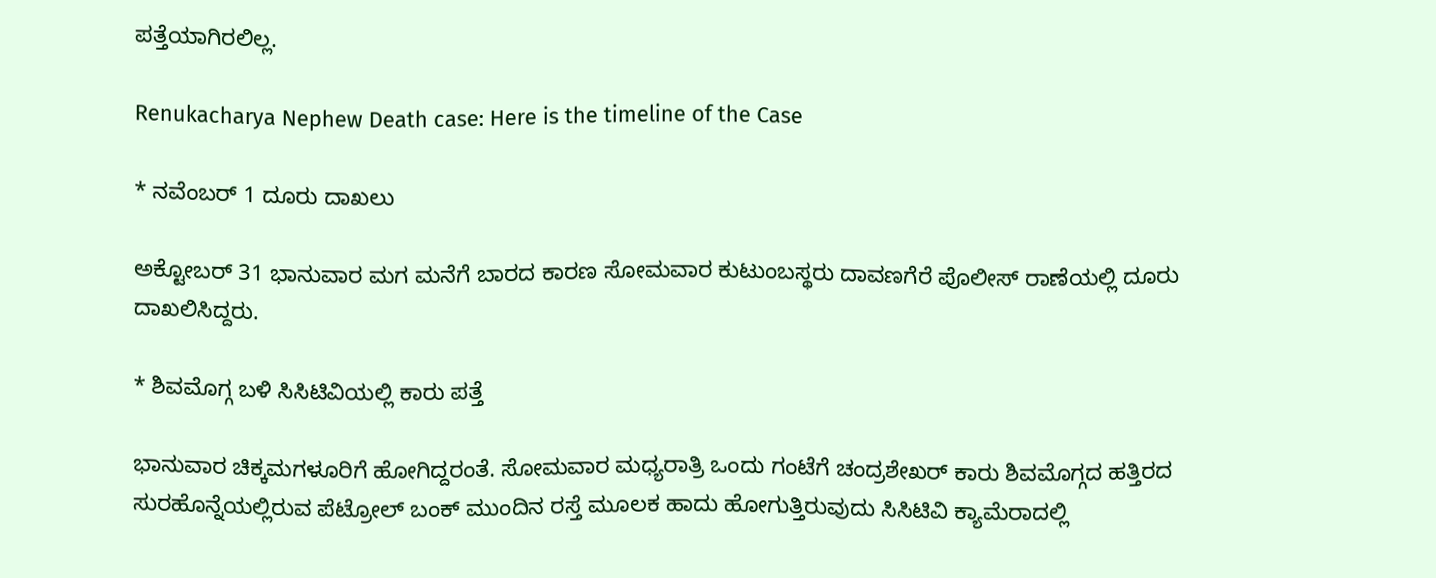ಪತ್ತೆಯಾಗಿರಲಿಲ್ಲ.

Renukacharya Nephew Death case: Here is the timeline of the Case

* ನವೆಂಬರ್ 1 ದೂರು ದಾಖಲು

ಅಕ್ಟೋಬರ್ 31 ಭಾನುವಾರ ಮಗ ಮನೆಗೆ ಬಾರದ ಕಾರಣ ಸೋಮವಾರ ಕುಟುಂಬಸ್ಥರು ದಾವಣಗೆರೆ ಪೊಲೀಸ್ ರಾಣೆಯಲ್ಲಿ ದೂರು ದಾಖಲಿಸಿದ್ದರು.

* ಶಿವಮೊಗ್ಗ ಬಳಿ ಸಿಸಿಟಿವಿಯಲ್ಲಿ ಕಾರು ಪತ್ತೆ

ಭಾನುವಾರ ಚಿಕ್ಕಮಗಳೂರಿಗೆ ಹೋಗಿದ್ದರಂತೆ. ಸೋಮವಾರ ಮಧ್ಯರಾತ್ರಿ ಒಂದು ಗಂಟೆಗೆ ಚಂದ್ರಶೇಖರ್ ಕಾರು ಶಿವಮೊಗ್ಗದ ಹತ್ತಿರದ ಸುರಹೊನ್ನೆಯಲ್ಲಿರುವ ಪೆಟ್ರೋಲ್ ಬಂಕ್‌ ಮುಂದಿನ ರಸ್ತೆ ಮೂಲಕ ಹಾದು ಹೋಗುತ್ತಿರುವುದು ಸಿಸಿಟಿವಿ ಕ್ಯಾಮೆರಾದಲ್ಲಿ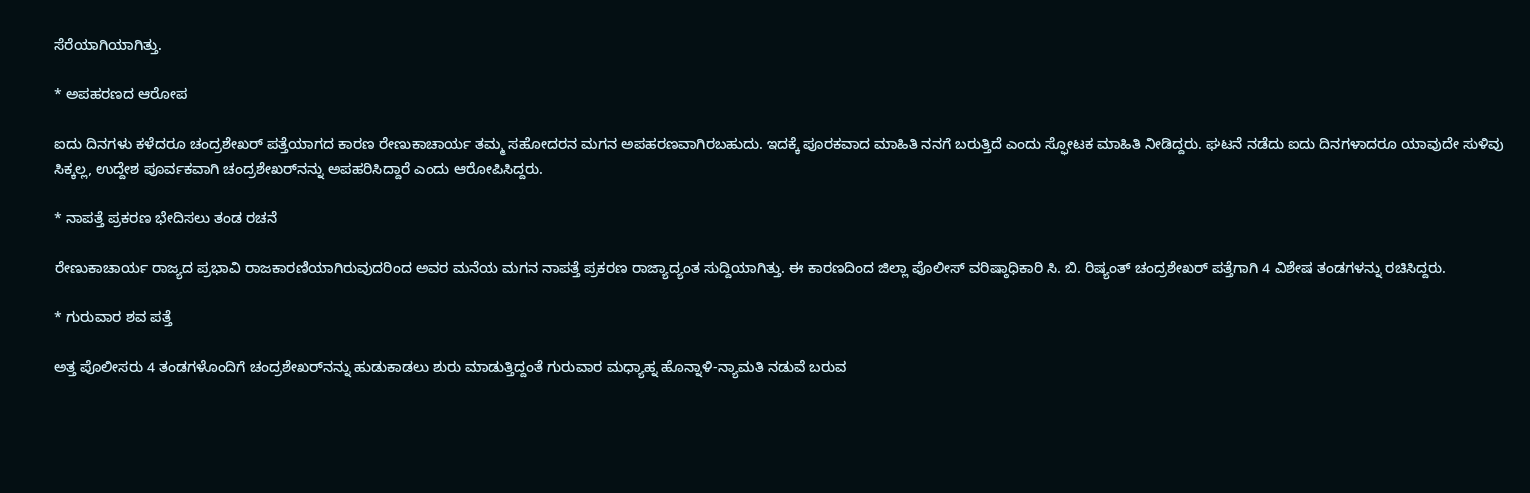ಸೆರೆಯಾಗಿಯಾಗಿತ್ತು.

* ಅಪಹರಣದ ಆರೋಪ

ಐದು ದಿನಗಳು ಕಳೆದರೂ ಚಂದ್ರಶೇಖರ್ ಪತ್ತೆಯಾಗದ ಕಾರಣ ರೇಣುಕಾಚಾರ್ಯ ತಮ್ಮ ಸಹೋದರನ ಮಗನ ಅಪಹರಣವಾಗಿರಬಹುದು. ಇದಕ್ಕೆ ಪೂರಕವಾದ ಮಾಹಿತಿ ನನಗೆ ಬರುತ್ತಿದೆ ಎಂದು ಸ್ಫೋಟಕ ಮಾಹಿತಿ ನೀಡಿದ್ದರು. ಘಟನೆ ನಡೆದು ಐದು ದಿನಗಳಾದರೂ ಯಾವುದೇ ಸುಳಿವು ಸಿಕ್ಕಲ್ಲ, ಉದ್ದೇಶ ಪೂರ್ವಕವಾಗಿ ಚಂದ್ರಶೇಖರ್‌ನನ್ನು ಅಪಹರಿಸಿದ್ದಾರೆ ಎಂದು ಆರೋಪಿಸಿದ್ದರು.

* ನಾಪತ್ತೆ ಪ್ರಕರಣ ಭೇದಿಸಲು ತಂಡ ರಚನೆ

ರೇಣುಕಾಚಾರ್ಯ ರಾಜ್ಯದ ಪ್ರಭಾವಿ ರಾಜಕಾರಣಿಯಾಗಿರುವುದರಿಂದ ಅವರ ಮನೆಯ ಮಗನ ನಾಪತ್ತೆ ಪ್ರಕರಣ ರಾಜ್ಯಾದ್ಯಂತ ಸುದ್ದಿಯಾಗಿತ್ತು. ಈ ಕಾರಣದಿಂದ ಜಿಲ್ಲಾ ಪೊಲೀಸ್‌ ವರಿಷ್ಠಾಧಿಕಾರಿ ಸಿ. ಬಿ. ರಿಷ್ಯಂತ್ ಚಂದ್ರಶೇಖರ್ ಪತ್ತೆಗಾಗಿ 4 ವಿಶೇಷ ತಂಡಗಳನ್ನು ರಚಿಸಿದ್ದರು.

* ಗುರುವಾರ ಶವ ಪತ್ತೆ

ಅತ್ತ ಪೊಲೀಸರು 4 ತಂಡಗಳೊಂದಿಗೆ ಚಂದ್ರಶೇಖರ್‌ನನ್ನು ಹುಡುಕಾಡಲು ಶುರು ಮಾಡುತ್ತಿದ್ದಂತೆ ಗುರುವಾರ ಮಧ್ಯಾಹ್ನ ಹೊನ್ನಾಳಿ-ನ್ಯಾಮತಿ ನಡುವೆ ಬರುವ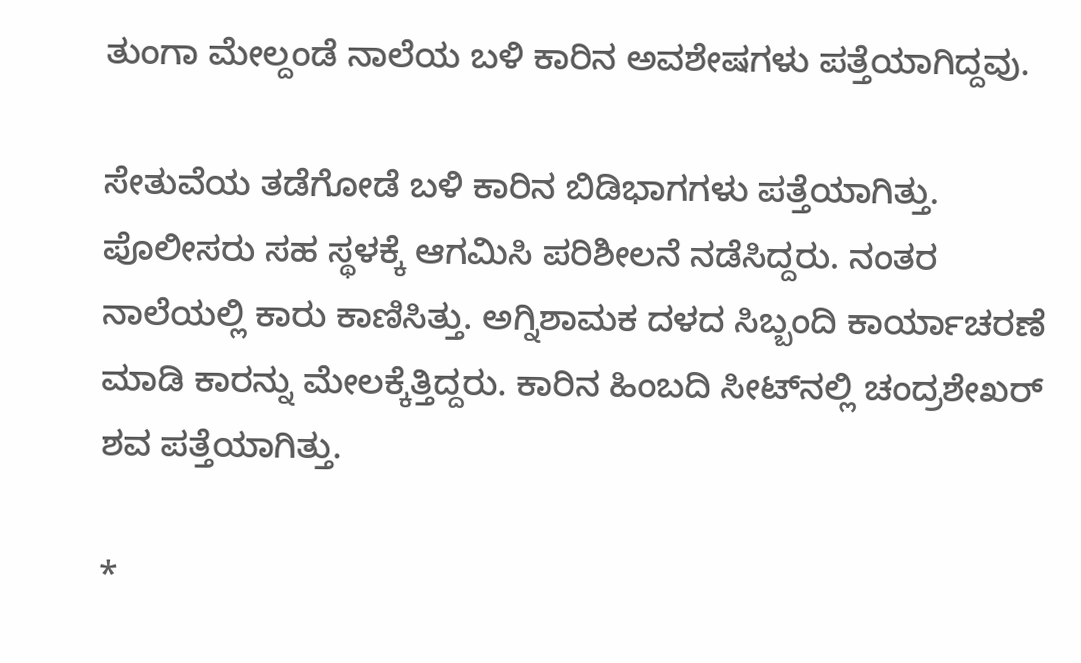ತುಂಗಾ ಮೇಲ್ದಂಡೆ ನಾಲೆಯ ಬಳಿ ಕಾರಿನ ಅವಶೇಷಗಳು ಪತ್ತೆಯಾಗಿದ್ದವು.

ಸೇತುವೆಯ ತಡೆಗೋಡೆ ಬಳಿ ಕಾರಿನ ಬಿಡಿಭಾಗಗಳು ಪತ್ತೆಯಾಗಿತ್ತು. ಪೊಲೀಸರು ಸಹ ಸ್ಥಳಕ್ಕೆ ಆಗಮಿಸಿ ಪರಿಶೀಲನೆ ನಡೆಸಿದ್ದರು. ನಂತರ ನಾಲೆಯಲ್ಲಿ ಕಾರು ಕಾಣಿಸಿತ್ತು. ಅಗ್ನಿಶಾಮಕ ದಳದ ಸಿಬ್ಬಂದಿ ಕಾರ್ಯಾಚರಣೆ ಮಾಡಿ ಕಾರನ್ನು ಮೇಲಕ್ಕೆತ್ತಿದ್ದರು. ಕಾರಿನ ಹಿಂಬದಿ ಸೀಟ್‌ನಲ್ಲಿ ಚಂದ್ರಶೇಖರ್ ಶವ ಪತ್ತೆಯಾಗಿತ್ತು.

*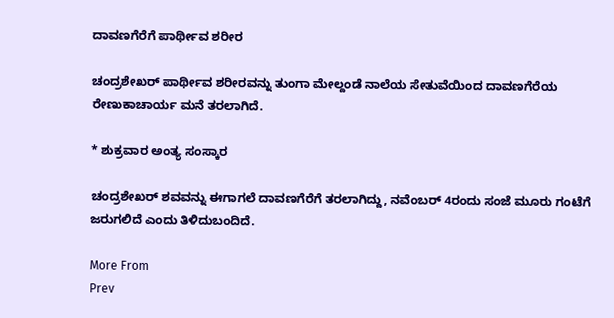ದಾವಣಗೆರೆಗೆ ಪಾರ್ಥೀವ ಶರೀರ

ಚಂದ್ರಶೇಖರ್‌ ಪಾರ್ಥೀವ ಶರೀರವನ್ನು ತುಂಗಾ ಮೇಲ್ದಂಡೆ ನಾಲೆಯ ಸೇತುವೆಯಿಂದ ದಾವಣಗೆರೆಯ ರೇಣುಕಾಚಾರ್ಯ ಮನೆ ತರಲಾಗಿದೆ.

* ಶುಕ್ರವಾರ ಅಂತ್ಯ ಸಂಸ್ಕಾರ

ಚಂದ್ರಶೇಖರ್ ಶವವನ್ನು ಈಗಾಗಲೆ ದಾವಣಗೆರೆಗೆ ತರಲಾಗಿದ್ದು, ನವೆಂಬರ್ 4ರಂದು ಸಂಜೆ ಮೂರು ಗಂಟೆಗೆ ಜರುಗಲಿದೆ ಎಂದು ತಿಳಿದುಬಂದಿದೆ.

More From
Prev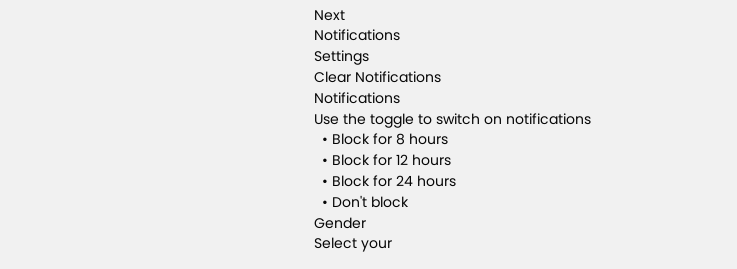Next
Notifications
Settings
Clear Notifications
Notifications
Use the toggle to switch on notifications
  • Block for 8 hours
  • Block for 12 hours
  • Block for 24 hours
  • Don't block
Gender
Select your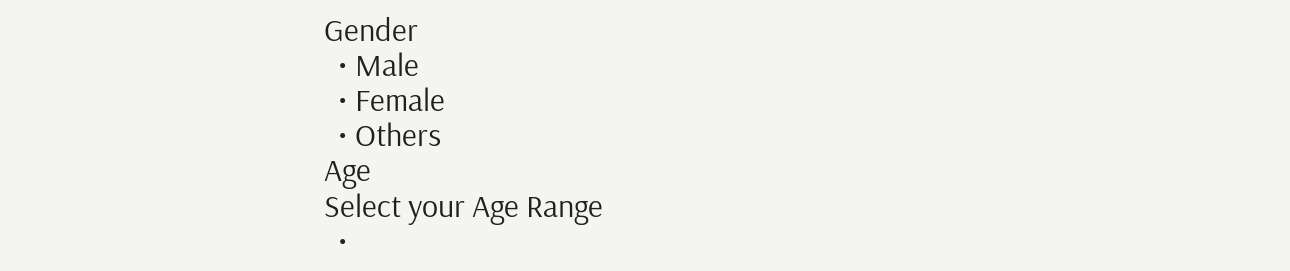Gender
  • Male
  • Female
  • Others
Age
Select your Age Range
  •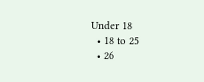Under 18
  • 18 to 25
  • 26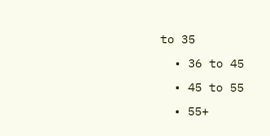to 35
  • 36 to 45
  • 45 to 55
  • 55+